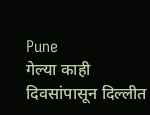Pune
गेल्या काही दिवसांपासून दिल्लीत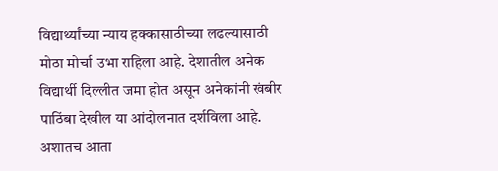विद्यार्थ्यांच्या न्याय हक्कासाठीच्या लढल्यासाठी मोठा मोर्चा उभा राहिला आहे. देशातील अनेक विद्यार्थी दिल्लीत जमा होत असून अनेकांनी खंबीर पाठिंबा देखील या आंदोलनात दर्शविला आहे.
अशातच आता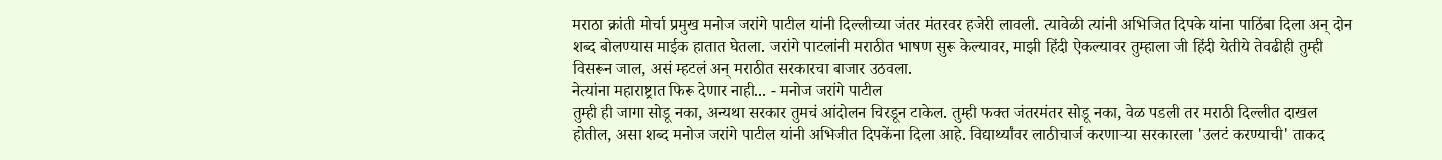मराठा क्रांती मोर्चा प्रमुख मनोज जरांगे पाटील यांनी दिल्लीच्या जंतर मंतरवर हजेरी लावली. त्यावेळी त्यांनी अभिजित दिपके यांना पाठिंबा दिला अन् दोन शब्द बोलण्यास माईक हातात घेतला. जरांगे पाटलांनी मराठीत भाषण सुरू केल्यावर, माझी हिंदी ऐकल्यावर तुम्हाला जी हिंदी येतीये तेवढीही तुम्ही विसरून जाल, असं म्हटलं अन् मराठीत सरकारचा बाजार उठवला.
नेत्यांना महाराष्ट्रात फिरू देणार नाही... - मनोज जरांगे पाटील
तुम्ही ही जागा सोडू नका, अन्यथा सरकार तुमचं आंदोलन चिरडून टाकेल. तुम्ही फक्त जंतरमंतर सोडू नका, वेळ पडली तर मराठी दिल्लीत दाखल होतील, असा शब्द मनोज जरांगे पाटील यांनी अभिजीत दिपकेंना दिला आहे. विद्यार्थ्यांवर लाठीचार्ज करणाऱ्या सरकारला 'उलटं करण्याची' ताकद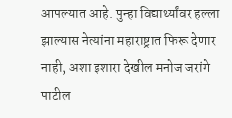आपल्यात आहे. पुन्हा विद्यार्थ्यांवर हल्ला झाल्यास नेत्यांना महाराष्ट्रात फिरू देणार नाही, अशा इशारा देखील मनोज जरांगे पाटील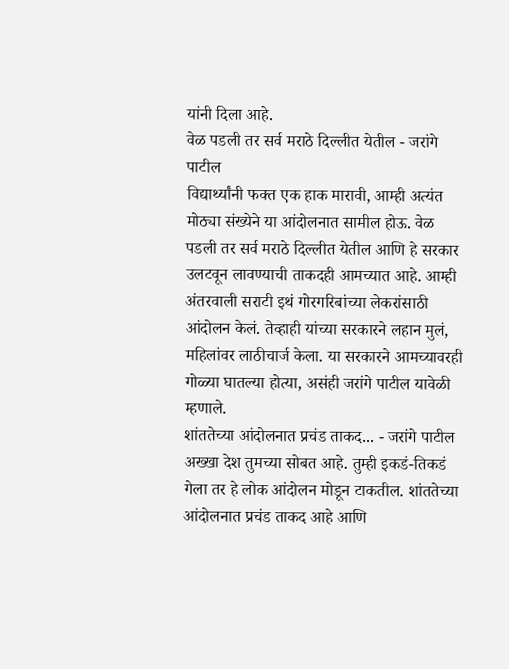यांनी दिला आहे.
वेळ पडली तर सर्व मराठे दिल्लीत येतील - जरांगे पाटील
विद्यार्थ्यांनी फक्त एक हाक मारावी, आम्ही अत्यंत मोठ्या संख्येने या आंदोलनात सामील होऊ. वेळ पडली तर सर्व मराठे दिल्लीत येतील आणि हे सरकार उलटवून लावण्याची ताकदही आमच्यात आहे. आम्ही अंतरवाली सराटी इथं गोरगरिबांच्या लेकरांसाठी आंदोलन केलं. तेव्हाही यांच्या सरकारने लहान मुलं, महिलांवर लाठीचार्ज केला. या सरकारने आमच्यावरही गोळ्या घातल्या होत्या, असंही जरांगे पाटील यावेळी म्हणाले.
शांततेच्या आंदोलनात प्रचंड ताकद... - जरांगे पाटील
अख्खा देश तुमच्या सोबत आहे. तुम्ही इकडं-तिकडं गेला तर हे लोक आंदोलन मोडून टाकतील. शांततेच्या आंदोलनात प्रचंड ताकद आहे आणि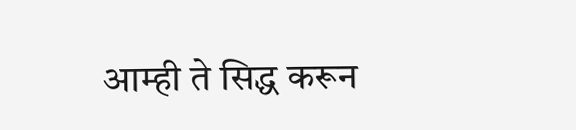आम्ही ते सिद्ध करून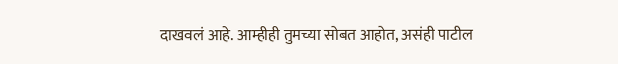दाखवलं आहे. आम्हीही तुमच्या सोबत आहोत, असंही पाटील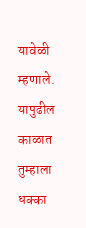यावेळी म्हणाले. यापुढील काळात तुम्हाला धक्का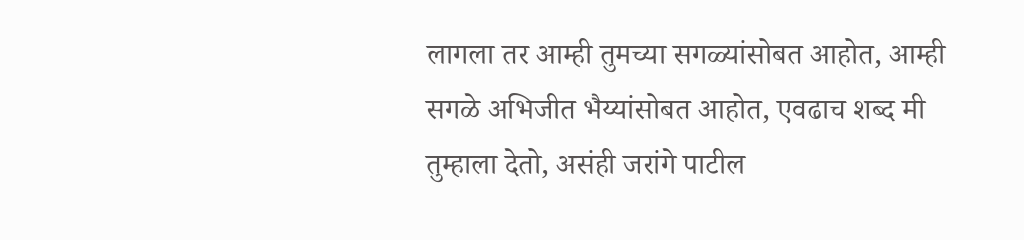लागला तर आम्ही तुमच्या सगळ्यांसोबत आहोत, आम्ही सगळे अभिजीत भैय्यांसोबत आहोत, एवढाच शब्द मी तुम्हाला देतो, असंही जरांगे पाटील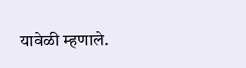यावेळी म्हणाले.